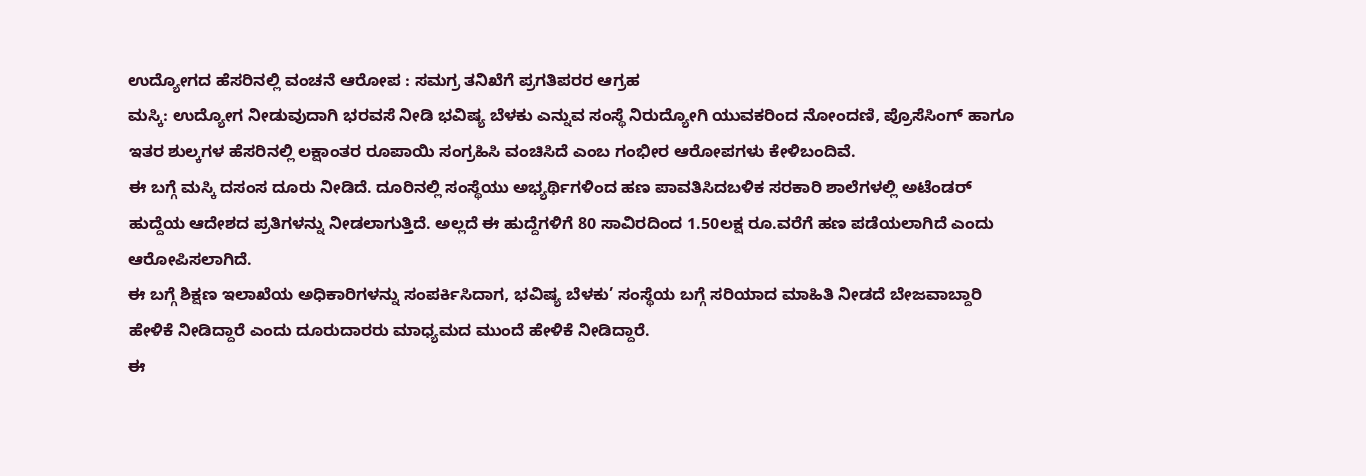ಉದ್ಯೋಗದ ಹೆಸರಿನಲ್ಲಿ ವಂಚನೆ ಆರೋಪ : ಸಮಗ್ರ ತನಿಖೆಗೆ ಪ್ರಗತಿಪರರ ಆಗ್ರಹ
ಮಸ್ಕಿ: ಉದ್ಯೋಗ ನೀಡುವುದಾಗಿ ಭರವಸೆ ನೀಡಿ ಭವಿಷ್ಯ ಬೆಳಕು ಎನ್ನುವ ಸಂಸ್ಥೆ ನಿರುದ್ಯೋಗಿ ಯುವಕರಿಂದ ನೋಂದಣಿ, ಪ್ರೊಸೆಸಿಂಗ್ ಹಾಗೂ ಇತರ ಶುಲ್ಕಗಳ ಹೆಸರಿನಲ್ಲಿ ಲಕ್ಷಾಂತರ ರೂಪಾಯಿ ಸಂಗ್ರಹಿಸಿ ವಂಚಿಸಿದೆ ಎಂಬ ಗಂಭೀರ ಆರೋಪಗಳು ಕೇಳಿಬಂದಿವೆ.
ಈ ಬಗ್ಗೆ ಮಸ್ಕಿ ದಸಂಸ ದೂರು ನೀಡಿದೆ. ದೂರಿನಲ್ಲಿ ಸಂಸ್ಥೆಯು ಅಭ್ಯರ್ಥಿಗಳಿಂದ ಹಣ ಪಾವತಿಸಿದಬಳಿಕ ಸರಕಾರಿ ಶಾಲೆಗಳಲ್ಲಿ ಅಟೆಂಡರ್ ಹುದ್ದೆಯ ಆದೇಶದ ಪ್ರತಿಗಳನ್ನು ನೀಡಲಾಗುತ್ತಿದೆ. ಅಲ್ಲದೆ ಈ ಹುದ್ದೆಗಳಿಗೆ 80 ಸಾವಿರದಿಂದ 1.50ಲಕ್ಷ ರೂ.ವರೆಗೆ ಹಣ ಪಡೆಯಲಾಗಿದೆ ಎಂದು ಆರೋಪಿಸಲಾಗಿದೆ.
ಈ ಬಗ್ಗೆ ಶಿಕ್ಷಣ ಇಲಾಖೆಯ ಅಧಿಕಾರಿಗಳನ್ನು ಸಂಪರ್ಕಿಸಿದಾಗ, ಭವಿಷ್ಯ ಬೆಳಕು’ ಸಂಸ್ಥೆಯ ಬಗ್ಗೆ ಸರಿಯಾದ ಮಾಹಿತಿ ನೀಡದೆ ಬೇಜವಾಬ್ದಾರಿ ಹೇಳಿಕೆ ನೀಡಿದ್ದಾರೆ ಎಂದು ದೂರುದಾರರು ಮಾಧ್ಯಮದ ಮುಂದೆ ಹೇಳಿಕೆ ನೀಡಿದ್ದಾರೆ.
ಈ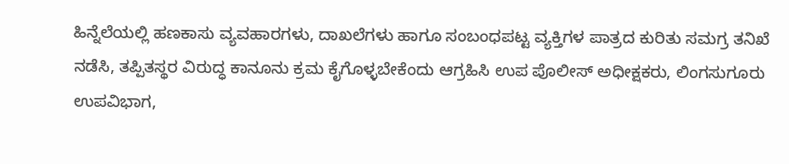ಹಿನ್ನೆಲೆಯಲ್ಲಿ ಹಣಕಾಸು ವ್ಯವಹಾರಗಳು, ದಾಖಲೆಗಳು ಹಾಗೂ ಸಂಬಂಧಪಟ್ಟ ವ್ಯಕ್ತಿಗಳ ಪಾತ್ರದ ಕುರಿತು ಸಮಗ್ರ ತನಿಖೆ ನಡೆಸಿ, ತಪ್ಪಿತಸ್ಥರ ವಿರುದ್ಧ ಕಾನೂನು ಕ್ರಮ ಕೈಗೊಳ್ಳಬೇಕೆಂದು ಆಗ್ರಹಿಸಿ ಉಪ ಪೊಲೀಸ್ ಅಧೀಕ್ಷಕರು, ಲಿಂಗಸುಗೂರು ಉಪವಿಭಾಗ,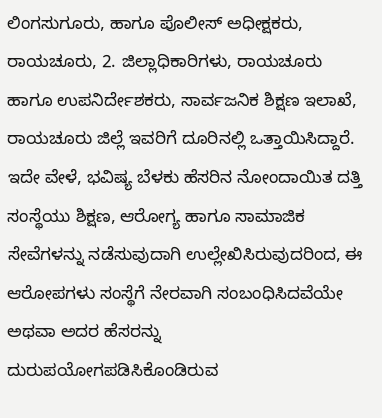ಲಿಂಗಸುಗೂರು, ಹಾಗೂ ಪೊಲೀಸ್ ಅಧೀಕ್ಷಕರು, ರಾಯಚೂರು, 2. ಜಿಲ್ಲಾಧಿಕಾರಿಗಳು, ರಾಯಚೂರು ಹಾಗೂ ಉಪನಿರ್ದೇಶಕರು, ಸಾರ್ವಜನಿಕ ಶಿಕ್ಷಣ ಇಲಾಖೆ, ರಾಯಚೂರು ಜಿಲ್ಲೆ ಇವರಿಗೆ ದೂರಿನಲ್ಲಿ ಒತ್ತಾಯಿಸಿದ್ದಾರೆ.
ಇದೇ ವೇಳೆ, ಭವಿಷ್ಯ ಬೆಳಕು ಹೆಸರಿನ ನೋಂದಾಯಿತ ದತ್ತಿ ಸಂಸ್ಥೆಯು ಶಿಕ್ಷಣ, ಆರೋಗ್ಯ ಹಾಗೂ ಸಾಮಾಜಿಕ ಸೇವೆಗಳನ್ನು ನಡೆಸುವುದಾಗಿ ಉಲ್ಲೇಖಿಸಿರುವುದರಿಂದ, ಈ ಆರೋಪಗಳು ಸಂಸ್ಥೆಗೆ ನೇರವಾಗಿ ಸಂಬಂಧಿಸಿದವೆಯೇ ಅಥವಾ ಅದರ ಹೆಸರನ್ನು ದುರುಪಯೋಗಪಡಿಸಿಕೊಂಡಿರುವ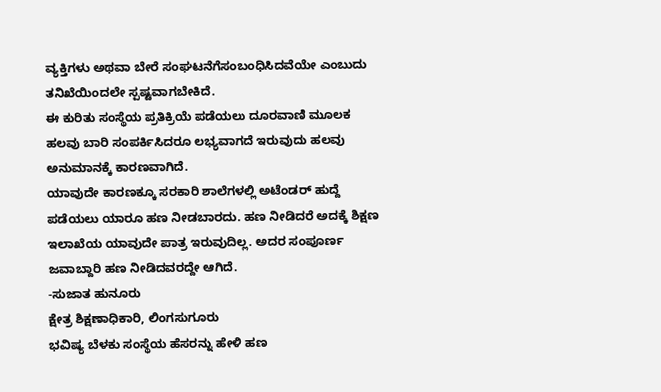ವ್ಯಕ್ತಿಗಳು ಅಥವಾ ಬೇರೆ ಸಂಘಟನೆಗೆಸಂಬಂಧಿಸಿದವೆಯೇ ಎಂಬುದು ತನಿಖೆಯಿಂದಲೇ ಸ್ಪಷ್ಟವಾಗಬೇಕಿದೆ.
ಈ ಕುರಿತು ಸಂಸ್ಥೆಯ ಪ್ರತಿಕ್ರಿಯೆ ಪಡೆಯಲು ದೂರವಾಣಿ ಮೂಲಕ ಹಲವು ಬಾರಿ ಸಂಪರ್ಕಿಸಿದರೂ ಲಭ್ಯವಾಗದೆ ಇರುವುದು ಹಲವು ಅನುಮಾನಕ್ಕೆ ಕಾರಣವಾಗಿದೆ.
ಯಾವುದೇ ಕಾರಣಕ್ಕೂ ಸರಕಾರಿ ಶಾಲೆಗಳಲ್ಲಿ ಅಟೆಂಡರ್ ಹುದ್ದೆ ಪಡೆಯಲು ಯಾರೂ ಹಣ ನೀಡಬಾರದು. ಹಣ ನೀಡಿದರೆ ಅದಕ್ಕೆ ಶಿಕ್ಷಣ ಇಲಾಖೆಯ ಯಾವುದೇ ಪಾತ್ರ ಇರುವುದಿಲ್ಲ. ಅದರ ಸಂಪೂರ್ಣ ಜವಾಬ್ದಾರಿ ಹಣ ನೀಡಿದವರದ್ದೇ ಆಗಿದೆ.
-ಸುಜಾತ ಹುನೂರು
ಕ್ಷೇತ್ರ ಶಿಕ್ಷಣಾಧಿಕಾರಿ, ಲಿಂಗಸುಗೂರು
ಭವಿಷ್ಯ ಬೆಳಕು ಸಂಸ್ಥೆಯ ಹೆಸರನ್ನು ಹೇಳಿ ಹಣ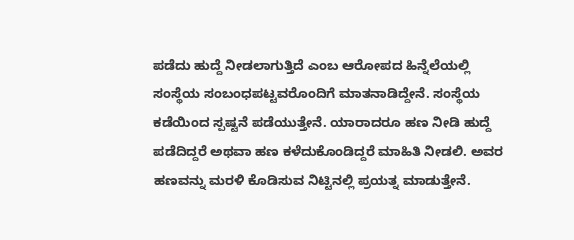ಪಡೆದು ಹುದ್ದೆ ನೀಡಲಾಗುತ್ತಿದೆ ಎಂಬ ಆರೋಪದ ಹಿನ್ನೆಲೆಯಲ್ಲಿ ಸಂಸ್ಥೆಯ ಸಂಬಂಧಪಟ್ಟವರೊಂದಿಗೆ ಮಾತನಾಡಿದ್ದೇನೆ. ಸಂಸ್ಥೆಯ ಕಡೆಯಿಂದ ಸ್ಪಷ್ಟನೆ ಪಡೆಯುತ್ತೇನೆ. ಯಾರಾದರೂ ಹಣ ನೀಡಿ ಹುದ್ದೆ ಪಡೆದಿದ್ದರೆ ಅಥವಾ ಹಣ ಕಳೆದುಕೊಂಡಿದ್ದರೆ ಮಾಹಿತಿ ನೀಡಲಿ. ಅವರ ಹಣವನ್ನು ಮರಳಿ ಕೊಡಿಸುವ ನಿಟ್ಟಿನಲ್ಲಿ ಪ್ರಯತ್ನ ಮಾಡುತ್ತೇನೆ.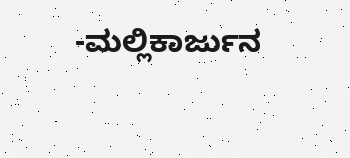-ಮಲ್ಲಿಕಾರ್ಜುನ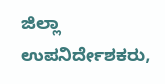ಜಿಲ್ಲಾ ಉಪನಿರ್ದೇಶಕರು,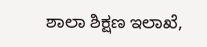ಶಾಲಾ ಶಿಕ್ಷಣ ಇಲಾಖೆ,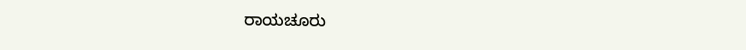ರಾಯಚೂರು